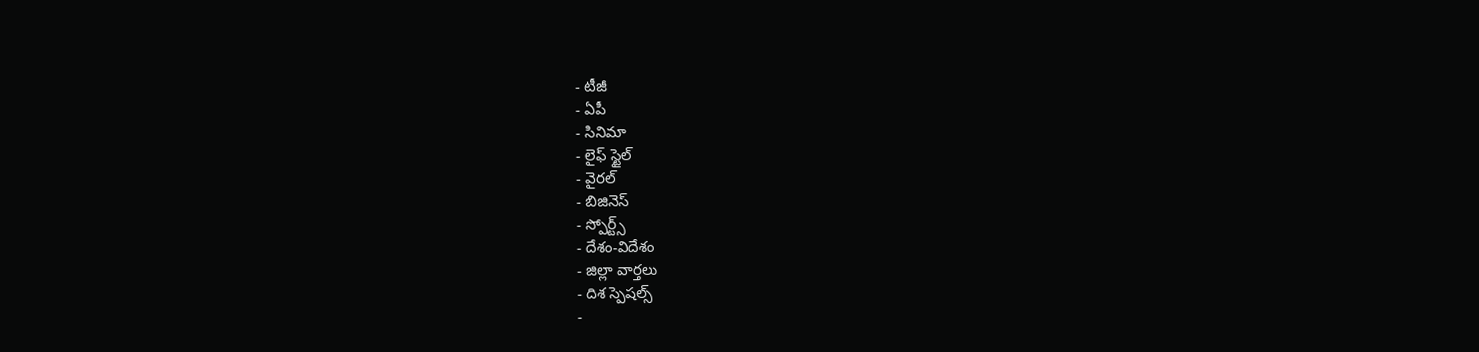- టీజీ
- ఏపీ
- సినిమా
- లైఫ్ స్టైల్
- వైరల్
- బిజినెస్
- స్పోర్ట్స్
- దేశం-విదేశం
- జిల్లా వార్తలు
- దిశ స్పెషల్స్
-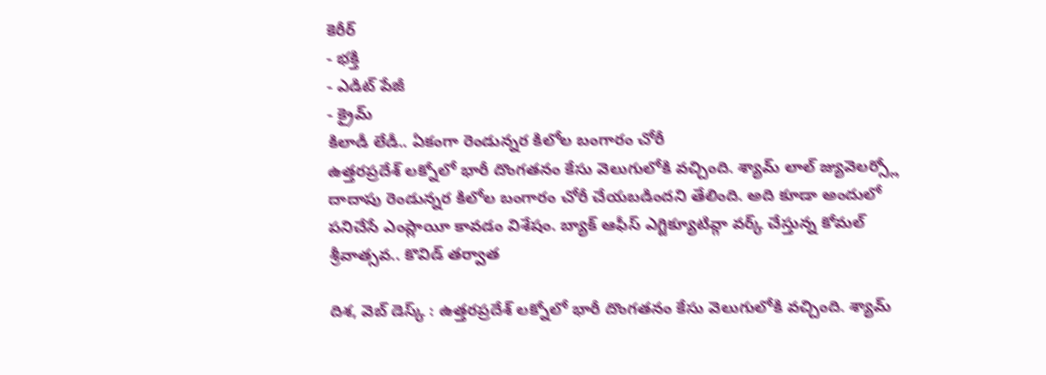కెరీర్
- భక్తి
- ఎడిట్ పేజీ
- క్రైమ్
కిలాడీ లేడీ.. ఏకంగా రెండున్నర కిలోల బంగారం చోరీ
ఉత్తరప్రదేశ్ లక్నోలో భారీ దొంగతనం కేసు వెలుగులోకి వచ్చింది. శ్యామ్ లాల్ జ్యువెలర్స్లో దాదాపు రెండున్నర కిలోల బంగారం చోరీ చేయబడిందని తేలింది. అది కూడా అందులో పనిచేసే ఎంప్లాయీ కావడం విశేషం. బ్యాక్ ఆఫీస్ ఎగ్జిక్యూటివ్గా వర్క్ చేస్తున్న కోమల్ శ్రీవాత్సవ.. కొవిడ్ తర్వాత

దిశ, వెబ్ డెస్క్ : ఉత్తరప్రదేశ్ లక్నోలో భారీ దొంగతనం కేసు వెలుగులోకి వచ్చింది. శ్యామ్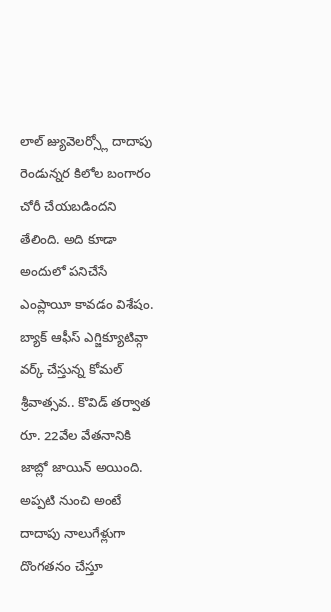లాల్ జ్యువెలర్స్లో దాదాపు రెండున్నర కిలోల బంగారం చోరీ చేయబడిందని తేలింది. అది కూడా అందులో పనిచేసే ఎంప్లాయీ కావడం విశేషం. బ్యాక్ ఆఫీస్ ఎగ్జిక్యూటివ్గా వర్క్ చేస్తున్న కోమల్ శ్రీవాత్సవ.. కొవిడ్ తర్వాత రూ. 22వేల వేతనానికి జాబ్లో జాయిన్ అయింది. అప్పటి నుంచి అంటే దాదాపు నాలుగేళ్లుగా దొంగతనం చేస్తూ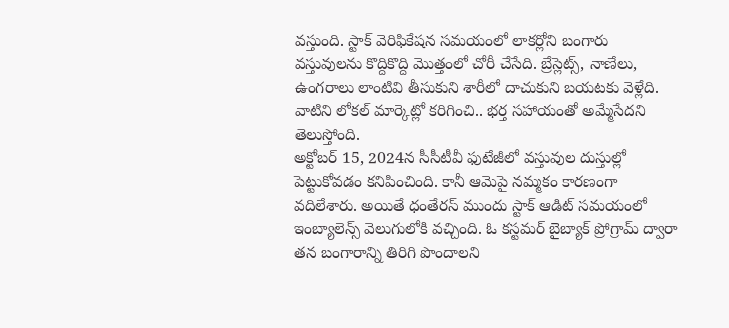వస్తుంది. స్టాక్ వెరిఫికేషన సమయంలో లాకర్లోని బంగారు వస్తువులను కొద్దికొద్ది మొత్తంలో చోరీ చేసేది. బ్రేస్లెట్స్, నాణేలు, ఉంగరాలు లాంటివి తీసుకుని శారీలో దాచుకుని బయటకు వెళ్లేది. వాటిని లోకల్ మార్కెట్లో కరిగించి.. భర్త సహాయంతో అమ్మేసేదని తెలుస్తోంది.
అక్టోబర్ 15, 2024న సీసీటీవీ ఫుటేజీలో వస్తువుల దుస్తుల్లో పెట్టుకోవడం కనిపించింది. కానీ ఆమెపై నమ్మకం కారణంగా వదిలేశారు. అయితే ధంతేరస్ ముందు స్టాక్ ఆడిట్ సమయంలో ఇంబ్యాలెన్స్ వెలుగులోకి వచ్చింది. ఓ కస్టమర్ బైబ్యాక్ ప్రోగ్రామ్ ద్వారా తన బంగారాన్ని తిరిగి పొందాలని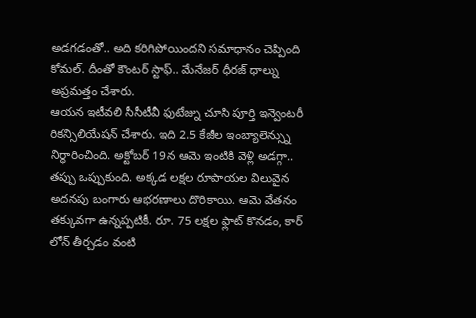అడగడంతో.. అది కరిగిపోయిందని సమాధానం చెప్పింది కోమల్. దీంతో కౌంటర్ స్టాఫ్.. మేనేజర్ ధీరజ్ ధాల్ను అప్రమత్తం చేశారు.
ఆయన ఇటీవలి సీసీటీవీ ఫుటేజ్ను చూసి పూర్తి ఇన్వెంటరీ రికన్సిలియేషన్ చేశారు. ఇది 2.5 కేజీల ఇంబ్యాలెన్స్ను నిర్ధారించింది. అక్టోబర్ 19న ఆమె ఇంటికి వెళ్లి అడగ్గా.. తప్పు ఒప్పుకుంది. అక్కడ లక్షల రూపాయల విలువైన అదనపు బంగారు ఆభరణాలు దొరికాయి. ఆమె వేతనం తక్కువగా ఉన్నప్పటికీ. రూ. 75 లక్షల ఫ్లాట్ కొనడం, కార్ లోన్ తీర్చడం వంటి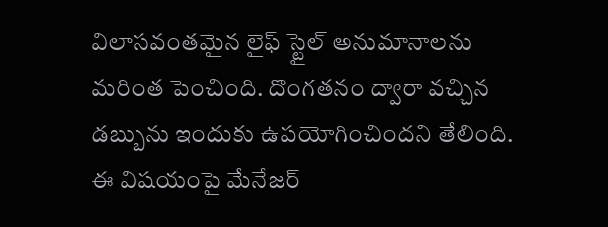విలాసవంతమైన లైఫ్ స్టైల్ అనుమానాలను మరింత పెంచింది. దొంగతనం ద్వారా వచ్చిన డబ్బును ఇందుకు ఉపయోగించిందని తేలింది. ఈ విషయంపై మేనేజర్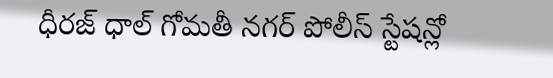ధీరజ్ ధాల్ గోమతీ నగర్ పోలీస్ స్టేషన్లో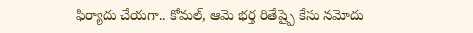ఫిర్యాదు చేయగా.. కోమల్, ఆమె భర్త రితేష్పై కేసు నమోదు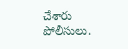చేశారు పోలీసులు.